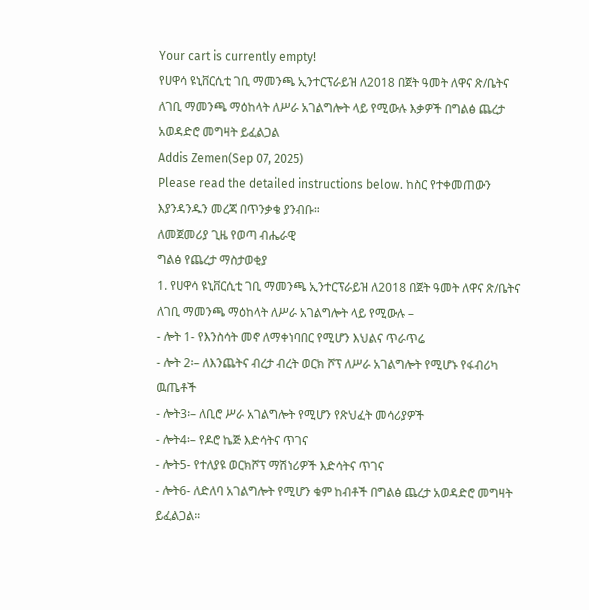Your cart is currently empty!
የሀዋሳ ዩኒቨርሲቲ ገቢ ማመንጫ ኢንተርፕራይዝ ለ2018 በጀት ዓመት ለዋና ጽ/ቤትና ለገቢ ማመንጫ ማዕከላት ለሥራ አገልግሎት ላይ የሚውሉ እቃዎች በግልፅ ጨረታ አወዳድሮ መግዛት ይፈልጋል
Addis Zemen(Sep 07, 2025)
Please read the detailed instructions below. ከስር የተቀመጠውን እያንዳንዱን መረጃ በጥንቃቄ ያንብቡ።
ለመጀመሪያ ጊዜ የወጣ ብሔራዊ
ግልፅ የጨረታ ማስታወቂያ
1. የሀዋሳ ዩኒቨርሲቲ ገቢ ማመንጫ ኢንተርፕራይዝ ለ2018 በጀት ዓመት ለዋና ጽ/ቤትና ለገቢ ማመንጫ ማዕከላት ለሥራ አገልግሎት ላይ የሚውሉ –
- ሎት 1- የእንስሳት መኖ ለማቀነባበር የሚሆን እህልና ጥራጥሬ
- ሎት 2፡– ለእንጨትና ብረታ ብረት ወርክ ሾፕ ለሥራ አገልግሎት የሚሆኑ የፋብሪካ ዉጤቶች
- ሎት3፡– ለቢሮ ሥራ አገልግሎት የሚሆን የጽህፈት መሳሪያዎች
- ሎት4፡– የዶሮ ኬጅ እድሳትና ጥገና
- ሎት5- የተለያዩ ወርክሾፕ ማሽነሪዎች እድሳትና ጥገና
- ሎት6- ለድለባ አገልግሎት የሚሆን ቁም ከብቶች በግልፅ ጨረታ አወዳድሮ መግዛት ይፈልጋል።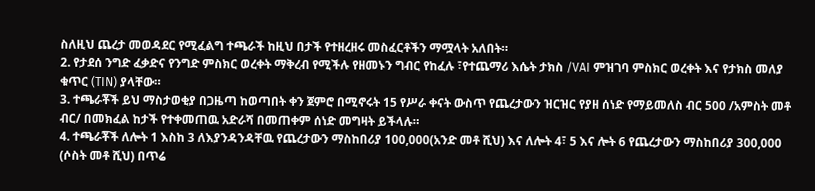ስለዚህ ጨረታ መወዳደር የሚፈልግ ተጫራች ከዚህ በታች የተዘረዘሩ መስፈርቶችን ማሟላት አለበት።
2. የታደሰ ንግድ ፈቃድና የንግድ ምስክር ወረቀት ማቅረብ የሚችሉ የዘመኑን ግብር የከፈሉ ፣የተጨማሪ እሴት ታክስ /VAI ምዝገባ ምስክር ወረቀት እና የታክስ መለያ ቁጥር (TIN) ያላቸው።
3. ተጫራቾች ይህ ማስታወቂያ በጋዜጣ ከወጣበት ቀን ጀምሮ በሚኖሩት 15 የሥራ ቀናት ውስጥ የጨረታውን ዝርዝር የያዘ ሰነድ የማይመለስ ብር 500 /አምስት መቶ ብር/ በመክፈል ከታች የተቀመጠዉ አድራሻ በመጠቀም ሰነድ መግዛት ይችላሉ።
4. ተጫራቾች ለሎት 1 እስከ 3 ለእያንዳንዳቸዉ የጨረታውን ማስከበሪያ 100,000(አንድ መቶ ሺህ) እና ለሎት 4፣ 5 እና ሎት 6 የጨረታውን ማስከበሪያ 300,000 (ሶስት መቶ ሺህ) በጥሬ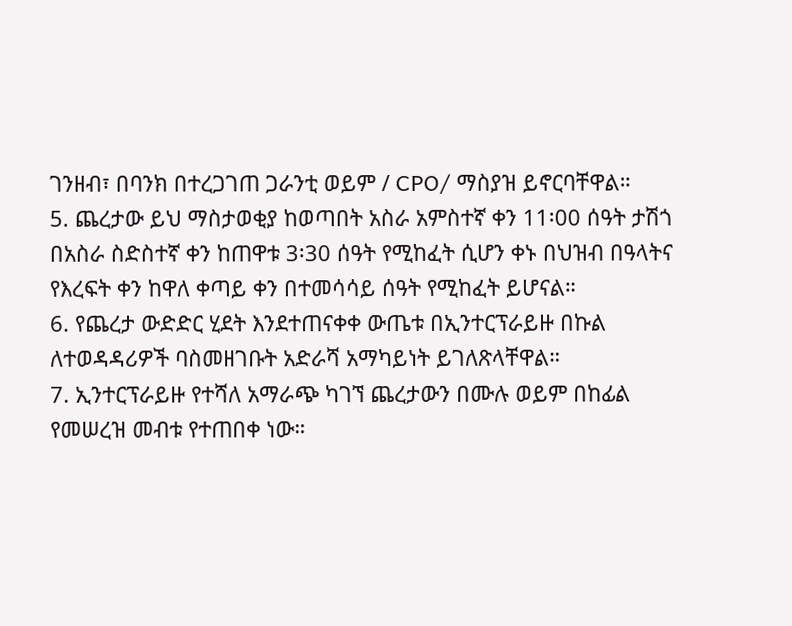ገንዘብ፣ በባንክ በተረጋገጠ ጋራንቲ ወይም / CPO/ ማስያዝ ይኖርባቸዋል።
5. ጨረታው ይህ ማስታወቂያ ከወጣበት አስራ አምስተኛ ቀን 11፡00 ሰዓት ታሽጎ በአስራ ስድስተኛ ቀን ከጠዋቱ 3፡30 ሰዓት የሚከፈት ሲሆን ቀኑ በህዝብ በዓላትና የእረፍት ቀን ከዋለ ቀጣይ ቀን በተመሳሳይ ሰዓት የሚከፈት ይሆናል።
6. የጨረታ ውድድር ሂደት እንደተጠናቀቀ ውጤቱ በኢንተርፕራይዙ በኩል ለተወዳዳሪዎች ባስመዘገቡት አድራሻ አማካይነት ይገለጽላቸዋል።
7. ኢንተርፕራይዙ የተሻለ አማራጭ ካገኘ ጨረታውን በሙሉ ወይም በከፊል የመሠረዝ መብቱ የተጠበቀ ነው።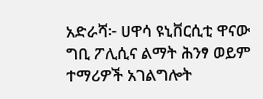አድራሻ፦ ሀዋሳ ዩኒቨርሲቲ ዋናው ግቢ ፖሊሲና ልማት ሕንፃ ወይም ተማሪዎች አገልግሎት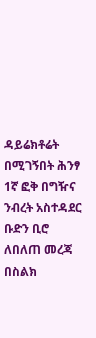ዳይሬክቶሬት በሚገኝበት ሕንፃ 1ኛ ፎቅ በግዥና ንብረት አስተዳደር ቡድን ቢሮ
ለበለጠ መረጃ በስልክ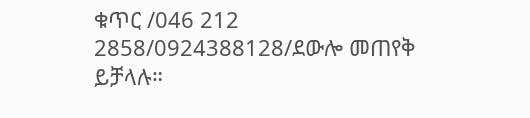ቁጥር /046 212 2858/0924388128/ደውሎ መጠየቅ ይቻላሉ።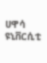ሀዋሳ ዩኒቨርሲቲ